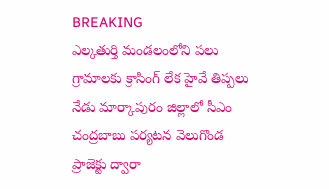BREAKING
ఎల్కతుర్తి మండలంలోని పలు గ్రామాలకు క్రాసింగ్ లేక హైవే తిప్పలు నేడు మార్కాపురం జిల్లాలో సీఎం చంద్రబాబు పర్యటన వెలుగొండ ప్రాజెక్టు ద్వారా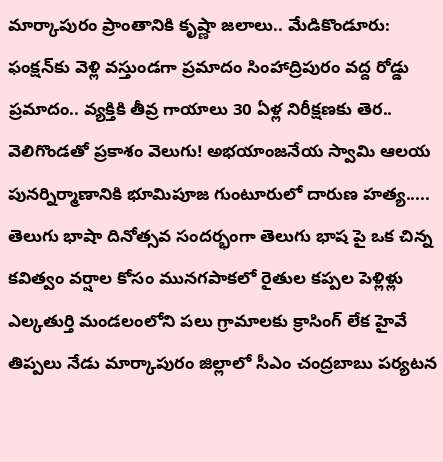మార్కాపురం ప్రాంతానికి కృష్ణా జలాలు.. మేడికొండూరు: ఫంక్షన్‌కు వెళ్లి వస్తుండగా ప్రమాదం సింహాద్రిపురం వద్ద రోడ్డు ప్రమాదం.. వ్యక్తికి తీవ్ర గాయాలు 30 ఏళ్ల నిరీక్షణకు తెర.. వెలిగొండతో ప్రకాశం వెలుగు! అభయాంజనేయ స్వామి ఆలయ పునర్నిర్మాణానికి భూమిపూజ గుంటూరులో దారుణ హత్య..... తెలుగు భాషా దినోత్సవ సందర్భంగా తెలుగు భాష పై ఒక చిన్న కవిత్వం వర్షాల కోసం మునగపాకలో రైతుల కప్పల పెళ్లిళ్లు ఎల్కతుర్తి మండలంలోని పలు గ్రామాలకు క్రాసింగ్ లేక హైవే తిప్పలు నేడు మార్కాపురం జిల్లాలో సీఎం చంద్రబాబు పర్యటన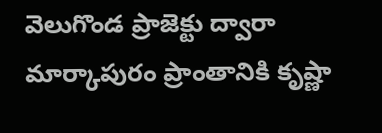వెలుగొండ ప్రాజెక్టు ద్వారా మార్కాపురం ప్రాంతానికి కృష్ణా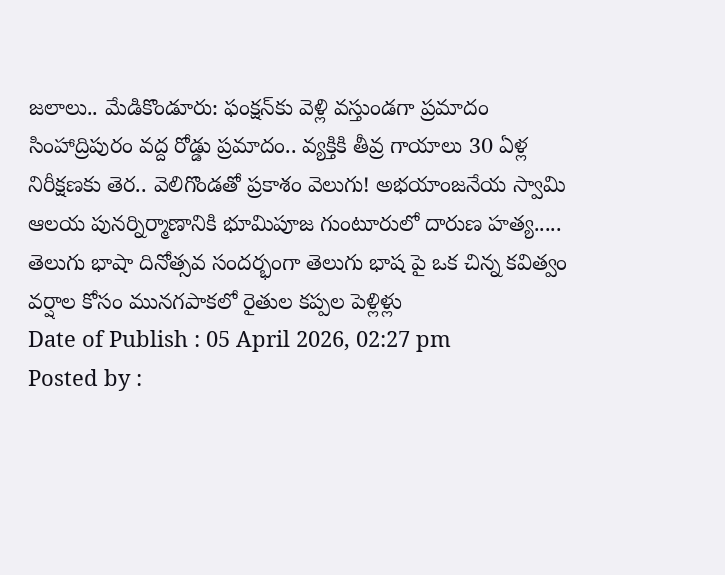జలాలు.. మేడికొండూరు: ఫంక్షన్‌కు వెళ్లి వస్తుండగా ప్రమాదం సింహాద్రిపురం వద్ద రోడ్డు ప్రమాదం.. వ్యక్తికి తీవ్ర గాయాలు 30 ఏళ్ల నిరీక్షణకు తెర.. వెలిగొండతో ప్రకాశం వెలుగు! అభయాంజనేయ స్వామి ఆలయ పునర్నిర్మాణానికి భూమిపూజ గుంటూరులో దారుణ హత్య..... తెలుగు భాషా దినోత్సవ సందర్భంగా తెలుగు భాష పై ఒక చిన్న కవిత్వం వర్షాల కోసం మునగపాకలో రైతుల కప్పల పెళ్లిళ్లు
Date of Publish : 05 April 2026, 02:27 pm
Posted by :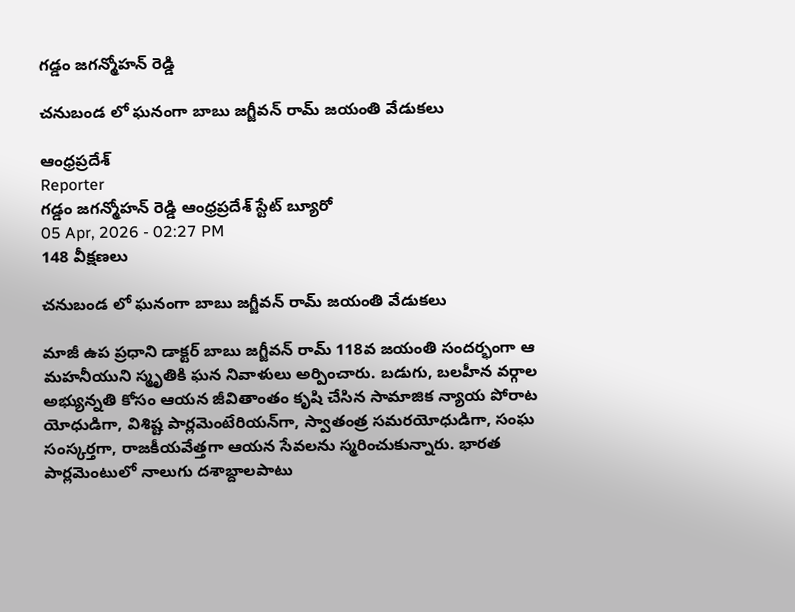గడ్డం జగన్మోహన్ రెడ్డి

చనుబండ లో ఘనంగా బాబు జగ్జీవన్ రామ్ జయంతి వేడుకలు

ఆంధ్రప్రదేశ్
Reporter
గడ్డం జగన్మోహన్ రెడ్డి ఆంధ్రప్రదేశ్ స్టేట్ బ్యూరో
05 Apr, 2026 - 02:27 PM
148 వీక్షణలు

చనుబండ లో ఘనంగా బాబు జగ్జీవన్ రామ్ జయంతి వేడుకలు

మాజీ ఉప ప్రధాని డాక్టర్ బాబు జగ్జీవన్ రామ్ 118వ జయంతి సందర్భంగా ఆ మహనీయుని స్మృతికి ఘన నివాళులు అర్పించారు. బడుగు, బలహీన వర్గాల అభ్యున్నతి కోసం ఆయన జీవితాంతం కృషి చేసిన సామాజిక న్యాయ పోరాట యోధుడిగా, విశిష్ట పార్లమెంటేరియన్‌గా, స్వాతంత్ర సమరయోధుడిగా, సంఘ సంస్కర్తగా, రాజకీయవేత్తగా ఆయన సేవలను స్మరించుకున్నారు. భారత పార్లమెంటులో నాలుగు దశాబ్దాలపాటు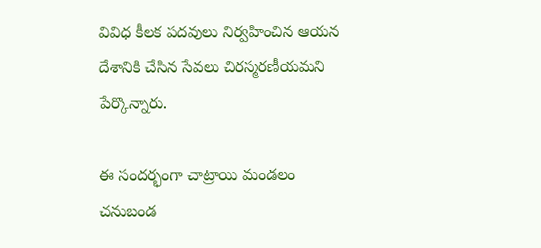వివిధ కీలక పదవులు నిర్వహించిన ఆయన దేశానికి చేసిన సేవలు చిరస్మరణీయమని పేర్కొన్నారు.

ఈ సందర్భంగా చాట్రాయి మండలం చనుబండ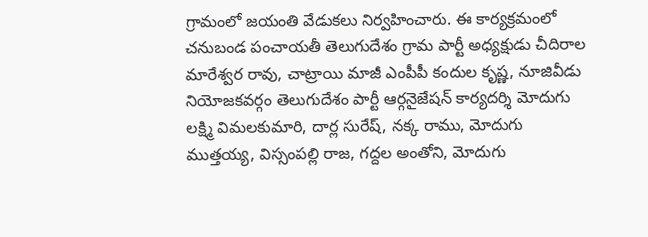గ్రామంలో జయంతి వేడుకలు నిర్వహించారు. ఈ కార్యక్రమంలో చనుబండ పంచాయతీ తెలుగుదేశం గ్రామ పార్టీ అధ్యక్షుడు చీదిరాల మారేశ్వర రావు, చాట్రాయి మాజీ ఎంపీపీ కందుల కృష్ణ, నూజివీడు నియోజకవర్గం తెలుగుదేశం పార్టీ ఆర్గనైజేషన్ కార్యదర్శి మోదుగు లక్ష్మి విమలకుమారి, దార్ల సురేష్, నక్క రాము, మోదుగు ముత్తయ్య, విస్సంపల్లి రాజ, గద్దల అంతోని, మోదుగు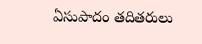ఏసుపాదం తదితరులు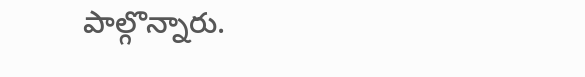పాల్గొన్నారు.